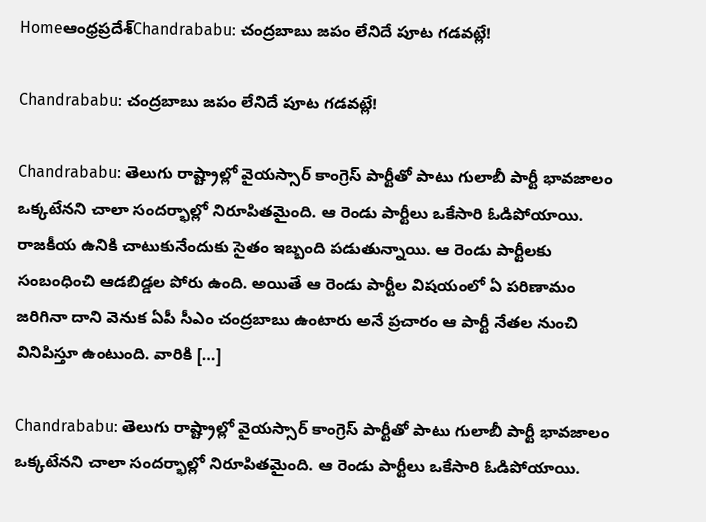Homeఆంధ్రప్రదేశ్‌Chandrababu: చంద్రబాబు జపం లేనిదే పూట గడవట్లే!

Chandrababu: చంద్రబాబు జపం లేనిదే పూట గడవట్లే!

Chandrababu: తెలుగు రాష్ట్రాల్లో వైయస్సార్ కాంగ్రెస్ పార్టీతో పాటు గులాబీ పార్టీ భావజాలం ఒక్కటేనని చాలా సందర్భాల్లో నిరూపితమైంది. ఆ రెండు పార్టీలు ఒకేసారి ఓడిపోయాయి. రాజకీయ ఉనికి చాటుకునేందుకు సైతం ఇబ్బంది పడుతున్నాయి. ఆ రెండు పార్టీలకు సంబంధించి ఆడబిడ్డల పోరు ఉంది. అయితే ఆ రెండు పార్టీల విషయంలో ఏ పరిణామం జరిగినా దాని వెనుక ఏపీ సీఎం చంద్రబాబు ఉంటారు అనే ప్రచారం ఆ పార్టీ నేతల నుంచి వినిపిస్తూ ఉంటుంది. వారికి […]

Chandrababu: తెలుగు రాష్ట్రాల్లో వైయస్సార్ కాంగ్రెస్ పార్టీతో పాటు గులాబీ పార్టీ భావజాలం ఒక్కటేనని చాలా సందర్భాల్లో నిరూపితమైంది. ఆ రెండు పార్టీలు ఒకేసారి ఓడిపోయాయి.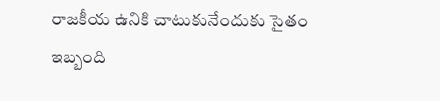రాజకీయ ఉనికి చాటుకునేందుకు సైతం ఇబ్బంది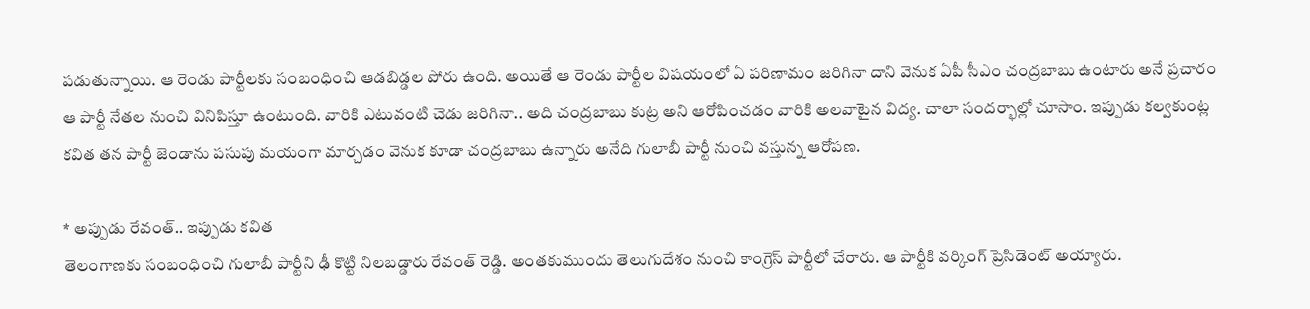పడుతున్నాయి. ఆ రెండు పార్టీలకు సంబంధించి ఆడబిడ్డల పోరు ఉంది. అయితే ఆ రెండు పార్టీల విషయంలో ఏ పరిణామం జరిగినా దాని వెనుక ఏపీ సీఎం చంద్రబాబు ఉంటారు అనే ప్రచారం ఆ పార్టీ నేతల నుంచి వినిపిస్తూ ఉంటుంది. వారికి ఎటువంటి చెడు జరిగినా.. అది చంద్రబాబు కుట్ర అని ఆరోపించడం వారికి అలవాటైన విద్య. చాలా సందర్భాల్లో చూసాం. ఇప్పుడు కల్వకుంట్ల కవిత తన పార్టీ జెండాను పసుపు మయంగా మార్చడం వెనుక కూడా చంద్రబాబు ఉన్నారు అనేది గులాబీ పార్టీ నుంచి వస్తున్న ఆరోపణ.

* అప్పుడు రేవంత్.. ఇప్పుడు కవిత
తెలంగాణకు సంబంధించి గులాబీ పార్టీని ఢీ కొట్టి నిలబడ్డారు రేవంత్ రెడ్డి. అంతకుముందు తెలుగుదేశం నుంచి కాంగ్రెస్ పార్టీలో చేరారు. ఆ పార్టీకి వర్కింగ్ ప్రెసిడెంట్ అయ్యారు.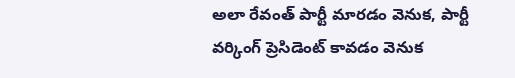అలా రేవంత్ పార్టీ మారడం వెనుక, పార్టీ వర్కింగ్ ప్రెసిడెంట్ కావడం వెనుక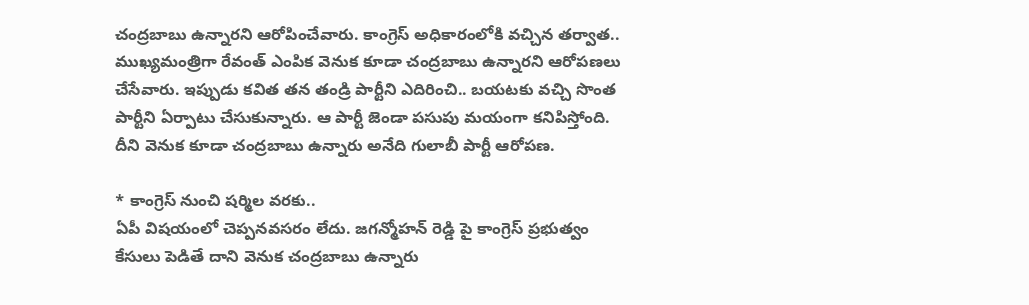చంద్రబాబు ఉన్నారని ఆరోపించేవారు. కాంగ్రెస్ అధికారంలోకి వచ్చిన తర్వాత.. ముఖ్యమంత్రిగా రేవంత్ ఎంపిక వెనుక కూడా చంద్రబాబు ఉన్నారని ఆరోపణలు చేసేవారు. ఇప్పుడు కవిత తన తండ్రి పార్టీని ఎదిరించి.. బయటకు వచ్చి సొంత పార్టీని ఏర్పాటు చేసుకున్నారు. ఆ పార్టీ జెండా పసుపు మయంగా కనిపిస్తోంది. దీని వెనుక కూడా చంద్రబాబు ఉన్నారు అనేది గులాబీ పార్టీ ఆరోపణ.

* కాంగ్రెస్ నుంచి షర్మిల వరకు..
ఏపీ విషయంలో చెప్పనవసరం లేదు. జగన్మోహన్ రెడ్డి పై కాంగ్రెస్ ప్రభుత్వం కేసులు పెడితే దాని వెనుక చంద్రబాబు ఉన్నారు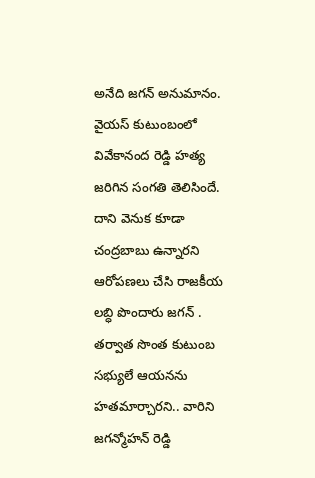అనేది జగన్ అనుమానం. వైయస్ కుటుంబంలో వివేకానంద రెడ్డి హత్య జరిగిన సంగతి తెలిసిందే. దాని వెనుక కూడా చంద్రబాబు ఉన్నారని ఆరోపణలు చేసి రాజకీయ లబ్ధి పొందారు జగన్ . తర్వాత సొంత కుటుంబ సభ్యులే ఆయనను హతమార్చారని.. వారిని జగన్మోహన్ రెడ్డి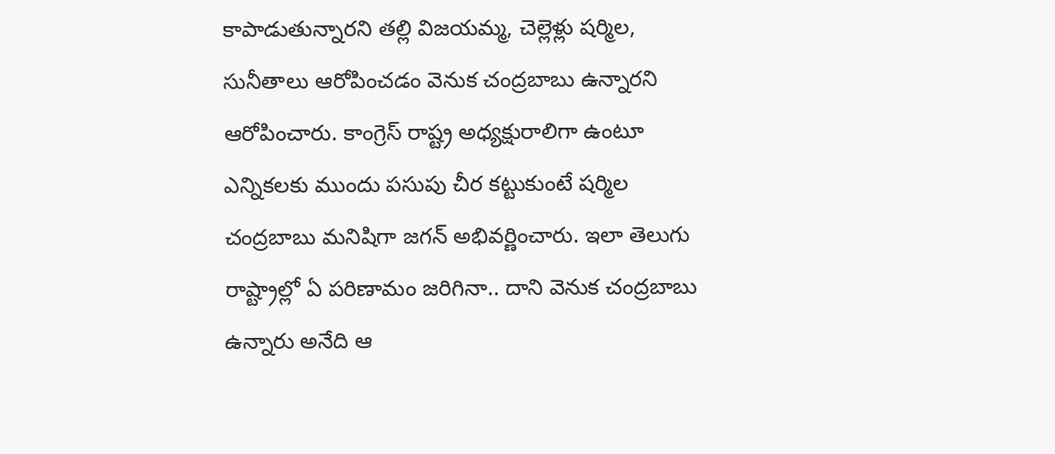కాపాడుతున్నారని తల్లి విజయమ్మ, చెల్లెళ్లు షర్మిల, సునీతాలు ఆరోపించడం వెనుక చంద్రబాబు ఉన్నారని ఆరోపించారు. కాంగ్రెస్ రాష్ట్ర అధ్యక్షురాలిగా ఉంటూ ఎన్నికలకు ముందు పసుపు చీర కట్టుకుంటే షర్మిల చంద్రబాబు మనిషిగా జగన్ అభివర్ణించారు. ఇలా తెలుగు రాష్ట్రాల్లో ఏ పరిణామం జరిగినా.. దాని వెనుక చంద్రబాబు ఉన్నారు అనేది ఆ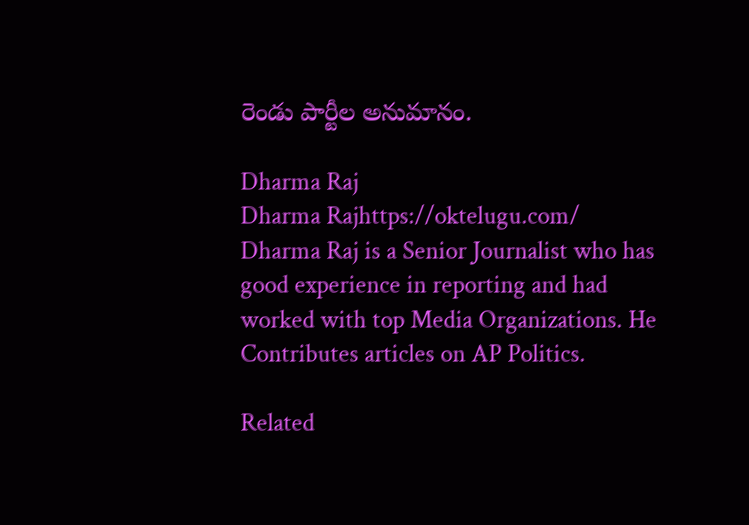రెండు పార్టీల అనుమానం.

Dharma Raj
Dharma Rajhttps://oktelugu.com/
Dharma Raj is a Senior Journalist who has good experience in reporting and had worked with top Media Organizations. He Contributes articles on AP Politics.

Related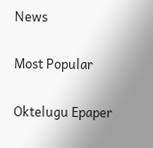News

Most Popular

Oktelugu Epaper